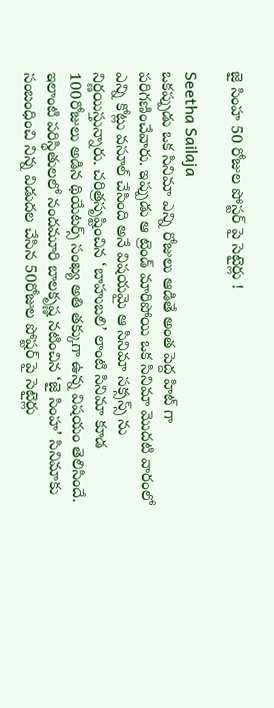జై సింహ 50 రోజుల పోస్టర్ పై సెటైర్లు !

Seetha Sailaja
ఒకప్పుడు ఒక సినిమా ఎన్ని రోజులు ఆడితే అంత పెద్ద హిట్ గా  పరిగణించేవారు. ఇప్పుడు ఆ ట్రెండ్ మారిపోయి ఒక సినిమా మొదటి వారంలో ఎన్ని కోట్లు వసూల్ చేసింది అనే విషయమై ఆ సినిమా సక్సస్స్ ను నిర్ణయిస్తున్నారు. చరిత్రసృష్టించిన ‘బాహుబలి’ లాంటి సినిమా కూడ 100రోజులు అడిన థియేటర్స్ సంఖ్య అతి తక్కుగా ఉన్న విషయం తెలిసిందే. ఇలాంటి పరిస్థితులలో నందమూరి బాలకృష్ణ నటించిన ‘జై సింహ’ సినిమాకు సంబంధించి నిన్న విడుదల చేసిన 50రోజుల పోష్టర్ పై సెటైర్లు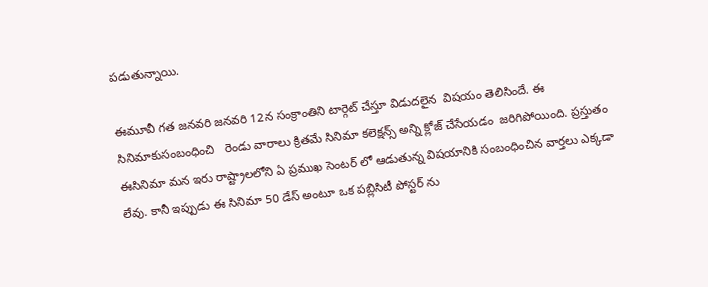పడుతున్నాయి.

ఈమూవీ గత జనవరి జనవరి 12న సంక్రాంతిని టార్గెట్ చేస్తూ విడుదలైన  విషయం తెలిసిందే. ఈ సినిమాకుసంబంధించి   రెండు వారాలు క్రితమే సినిమా కలెక్షన్స్ అన్ని క్లోజ్ చేసేయడం  జరిగిపోయింది. ప్రస్తుతం ఈసినిమా మన ఇరు రాష్ట్రాలలోని ఏ ప్రముఖ సెంటర్ లో ఆడుతున్న విషయానికి సంబంధించిన వార్తలు ఎక్కడా లేవు. కానీ ఇప్పుడు ఈ సినిమా 50 డేస్ అంటూ ఒక పబ్లిసిటీ పోస్టర్ ను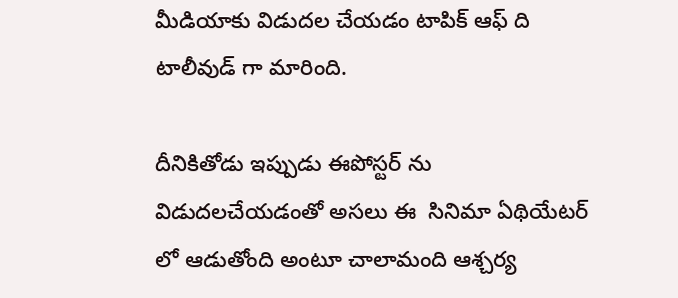మీడియాకు విడుదల చేయడం టాపిక్ ఆఫ్ ది టాలీవుడ్ గా మారింది.

దీనికితోడు ఇప్పుడు ఈపోస్టర్ ను విడుదలచేయడంతో అసలు ఈ  సినిమా ఏథియేటర్ లో ఆడుతోంది అంటూ చాలామంది ఆశ్చర్య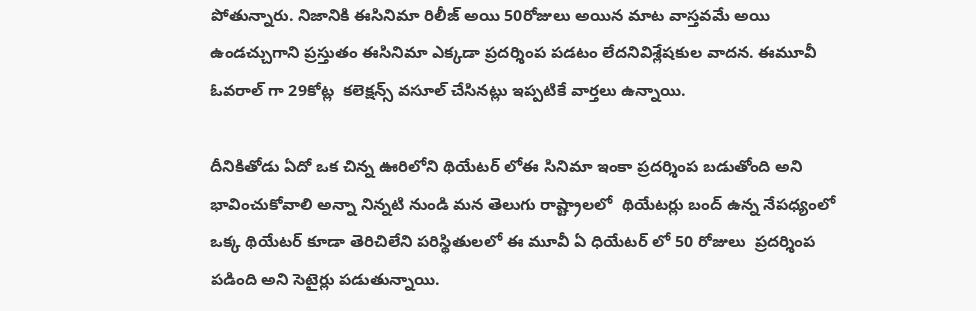పోతున్నారు. నిజానికి ఈసినిమా రిలీజ్ అయి 50రోజులు అయిన మాట వాస్తవమే అయి ఉండచ్చుగాని ప్రస్తుతం ఈసినిమా ఎక్కడా ప్రదర్శింప పడటం లేదనివిశ్లేషకుల వాదన. ఈమూవీ ఓవరాల్ గా 29కోట్ల  కలెక్షన్స్ వసూల్ చేసినట్లు ఇప్పటికే వార్తలు ఉన్నాయి.

దీనికితోడు ఏదో ఒక చిన్న ఊరిలోని థియేటర్ లోఈ సినిమా ఇంకా ప్రదర్శింప బడుతోంది అని భావించుకోవాలి అన్నా నిన్నటి నుండి మన తెలుగు రాష్ట్రాలలో  థియేటర్లు బంద్ ఉన్న నేపధ్యంలో ఒక్క థియేటర్ కూడా తెరిచిలేని పరిస్థితులలో ఈ మూవీ ఏ ధియేటర్ లో 50 రోజులు  ప్రదర్శింప పడింది అని సెటైర్లు పడుతున్నాయి.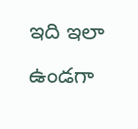ఇది ఇలా ఉండగా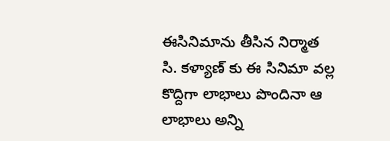ఈసినిమాను తీసిన నిర్మాత సి. కళ్యాణ్ కు ఈ సినిమా వల్ల కొద్దిగా లాభాలు పొందినా ఆ లాభాలు అన్ని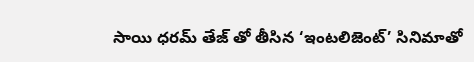సాయి ధరమ్ తేజ్ తో తీసిన ‘ఇంటలిజెంట్’ సినిమాతో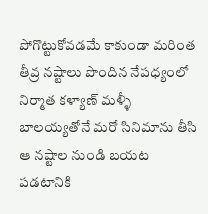పోగొట్టుకోవడమే కాకుండా మరింత తీవ్ర నష్టాలు పొందిన నేపధ్యంలో నిర్మాత కళ్యాణ్ మళ్ళీ బాలయ్యతోనే మరో సినిమాను తీసి ఆ నష్టాల నుండి బయట పడటానికి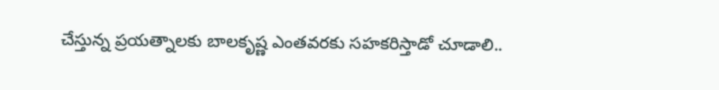చేస్తున్న ప్రయత్నాలకు బాలకృష్ణ ఎంతవరకు సహకరిస్తాడో చూడాలి..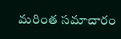మరింత సమాచారం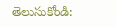తెలుసుకోండి: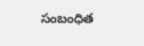సంబంధిత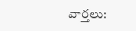వార్తలు: